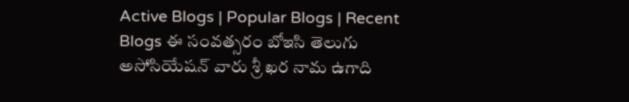Active Blogs | Popular Blogs | Recent Blogs ఈ సంవత్సరం బోఇసి తెలుగు అసోసియేషన్ వారు శ్రీ ఖర నామ ఉగాది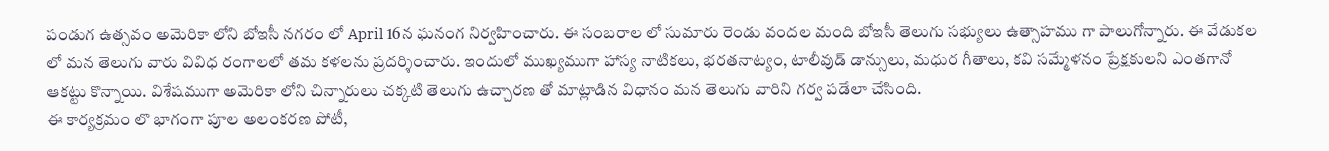పండుగ ఉత్సవం అమెరికా లోని బోఇసీ నగరం లో April 16న ఘనంగ నిర్వహించారు. ఈ సంబరాల లో సుమారు రెండు వందల మంది బోఇసీ తెలుగు సభ్యులు ఉత్సాహము గా పాలుగోన్నారు. ఈ వేడుకల లో మన తెలుగు వారు వివిధ రంగాలలో తమ కళలను ప్రదర్శించారు. ఇందులో ముఖ్యముగా హాస్య నాటికలు, భరతనాట్యం, టాలీవుడ్ డాన్సులు, మధుర గీతాలు, కవి సమ్మేళనం ప్రేక్షకులని ఎంతగానో ఆకట్టు కొన్నాయి. విశేషముగా అమెరికా లోని చిన్నారులు చక్కటి తెలుగు ఉచ్చారణ తో మాట్లాడిన విధానం మన తెలుగు వారిని గర్వ పడేలా చేసింది.
ఈ కార్యక్రమం లొ భాగంగా పూల అలంకరణ పోటీ,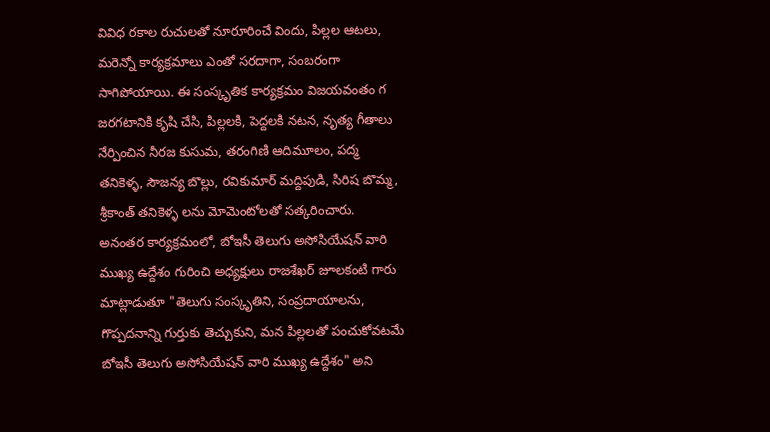వివిధ రకాల రుచులతో నూరూరించే విందు, పిల్లల ఆటలు, మరెన్నో కార్యక్రమాలు ఎంతో సరదాగా, సంబరంగా సాగిపోయాయి. ఈ సంస్కృతిక కార్యక్రమం విజయవంతం గ జరగటానికి కృషి చేసి, పిల్లలకి, పెద్దలకి నటన, నృత్య గీతాలు నేర్పించిన నీరజ కుసుమ, తరంగిణి ఆదిమూలం, పద్మ తనికెళ్ళ, సౌజన్య బొల్లు, రవికుమార్ మద్దిపుడి, సిరిష బొమ్మ, శ్రీకాంత్ తనికెళ్ళ లను మోమెంటోలతో సత్కరించారు.
అనంతర కార్యక్రమంలో, బోఇసీ తెలుగు అసోసియేషన్ వారి ముఖ్య ఉద్దేశం గురించి అధ్యక్షులు రాజశేఖర్ జూలకంటి గారు మాట్లాడుతూ "తెలుగు సంస్కృతిని, సంప్రదాయాలను, గొప్పదనాన్ని గుర్తుకు తెచ్చుకుని, మన పిల్లలతో పంచుకోవటమే బోఇసీ తెలుగు అసోసియేషన్ వారి ముఖ్య ఉద్దేశం" అని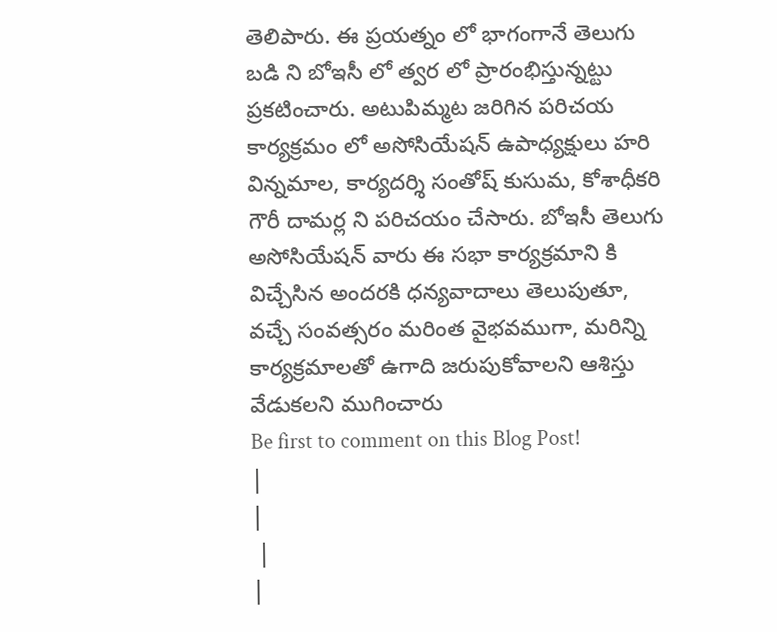తెలిపారు. ఈ ప్రయత్నం లో భాగంగానే తెలుగు బడి ని బోఇసీ లో త్వర లో ప్రారంభిస్తున్నట్టు ప్రకటించారు. అటుపిమ్మట జరిగిన పరిచయ కార్యక్రమం లో అసోసియేషన్ ఉపాధ్యక్షులు హరి విన్నమాల, కార్యదర్శి సంతోష్ కుసుమ, కోశాధీకరి గౌరీ దామర్ల ని పరిచయం చేసారు. బోఇసీ తెలుగు అసోసియేషన్ వారు ఈ సభా కార్యక్రమాని కి విచ్చేసిన అందరకి ధన్యవాదాలు తెలుపుతూ, వచ్చే సంవత్సరం మరింత వైభవముగా, మరిన్ని కార్యక్రమాలతో ఉగాది జరుపుకోవాలని ఆశిస్తు వేడుకలని ముగించారు
Be first to comment on this Blog Post!
|
|
 |
|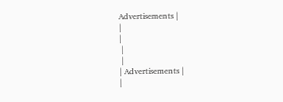Advertisements |
|
|
 |
 |
| Advertisements |
|